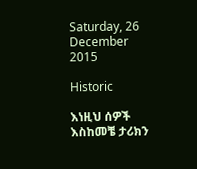Saturday, 26 December 2015

Historic

እነዚህ ሰዎች እስከመቼ ታሪክን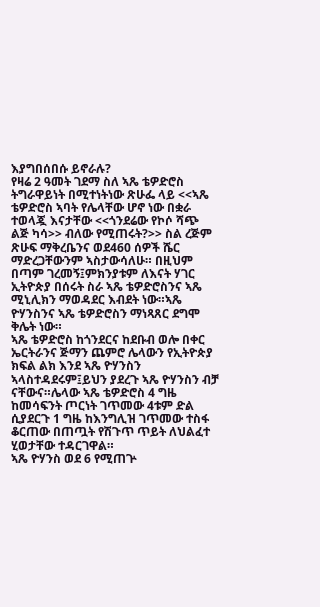እያግበሰበሱ ይኖራሉ?
የዛሬ 2 ዓመት ገደማ ስለ ኣጼ ቴዎድሮስ ትግራዋይነት በሚተነትነው ጽሁፌ ላይ <<ኣጼ ቴዎድሮስ ኣባት የሌላቸው ሆኖ ነው በቋራ ተወላጇ እናታቸው <<ጎንደሬው የኮሶ ሻጭ ልጅ ካሳ>> ብለው የሚጠሩት?>> ስል ረጅም ጽሁፍ ማቅረቤንና ወደ460 ሰዎች ሼር ማድረጋቸውንም ኣስታውሳለሁ። በዚህም በጣም ገረመኝ፤ምክንያቱም ለእናት ሃገር ኢትዮጵያ በሰሩት ስራ ኣጼ ቴዎድሮስንና ኣጼ ሚኒሊክን ማወዳደር እብደት ነው።ኣጼ ዮሃንስንና ኣጼ ቴዎድሮስን ማነጻጸር ደግሞ ቅሌት ነው።
ኣጼ ቴዎድሮስ ከጎንደርና ከደቡብ ወሎ በቀር ኤርትራንና ጅማን ጨምሮ ሌላውን የኢትዮጵያ ክፍል ልክ እንደ ኣጼ ዮሃንስን ኣላስተዳደሩም፤ይህን ያደረጉ ኣጼ ዮሃንስን ብቻ ናቸውና።ሌላው ኣጼ ቴዎድሮስ 4 ግዜ ከመሳፍንት ጦርነት ገጥመው 4ቱም ድል ሲያደርጉ 1 ግዜ ከእንግሊዝ ገጥመው ተስፋ ቆርጠው በጠጧት የሽጉጥ ጥይት ለህልፈተ ሂወታቸው ተዳርገዋል።
ኣጼ ዮሃንስ ወደ 6 የሚጠጕ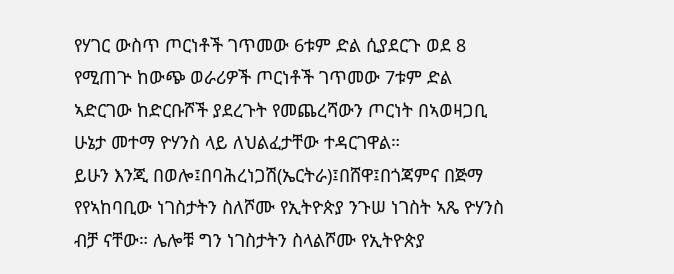የሃገር ውስጥ ጦርነቶች ገጥመው 6ቱም ድል ሲያደርጉ ወደ 8 የሚጠጕ ከውጭ ወራሪዎች ጦርነቶች ገጥመው 7ቱም ድል ኣድርገው ከድርቡሾች ያደረጉት የመጨረሻውን ጦርነት በኣወዛጋቢ ሁኔታ መተማ ዮሃንስ ላይ ለህልፈታቸው ተዳርገዋል።
ይሁን እንጂ በወሎ፤በባሕረነጋሽ(ኤርትራ)፤በሸዋ፤በጎጃምና በጅማ የየኣከባቢው ነገስታትን ስለሾሙ የኢትዮጵያ ንጉሠ ነገስት ኣጼ ዮሃንስ ብቻ ናቸው። ሌሎቹ ግን ነገስታትን ስላልሾሙ የኢትዮጵያ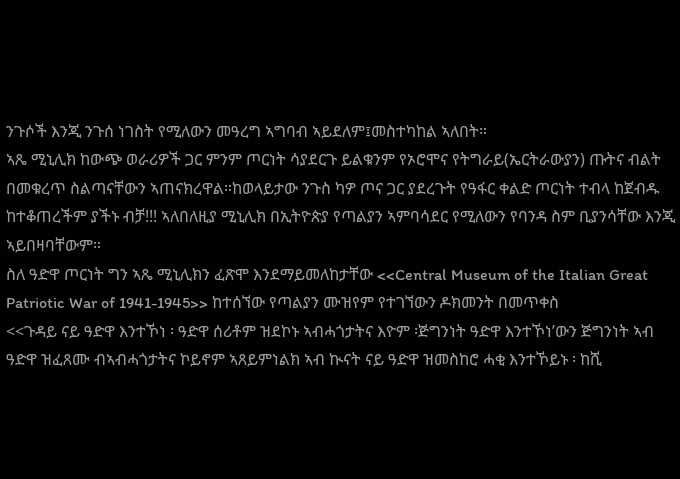ንጉሶች እንጂ ንጉሰ ነገስት የሚለውን መዓረግ ኣግባብ ኣይደለም፤መስተካከል ኣለበት።
ኣጼ ሚኒሊክ ከውጭ ወራሪዎች ጋር ምንም ጦርነት ሳያደርጉ ይልቁንም የኦሮሞና የትግራይ(ኤርትራውያን) ጡትና ብልት በመቁረጥ ስልጣናቸውን ኣጠናክረዋል።ከወላይታው ንጉስ ካዎ ጦና ጋር ያደረጉት የዓፋር ቀልድ ጦርነት ተብላ ከጀብዱ ከተቆጠረችም ያችኑ ብቻ!!! ኣለበለዚያ ሚኒሊክ በኢትዮጵያ የጣልያን ኣምባሳደር የሚለውን የባንዳ ስም ቢያንሳቸው እንጂ ኣይበዛባቸውም።
ስለ ዓድዋ ጦርነት ግን ኣጼ ሚኒሊክን ፈጽሞ እንደማይመለከታቸው <<Central Museum of the Italian Great Patriotic War of 1941-1945>> ከተሰኘው የጣልያን ሙዝየም የተገኘውን ዶክመንት በመጥቀስ
<<ጉዳይ ናይ ዓድዋ እንተኾነ ፡ ዓድዋ ሰሪቶም ዝደኮኑ ኣብሓጎታትና እዮም ፡ጅግንነት ዓድዋ እንተኾነ’ውን ጅግንነት ኣብ ዓድዋ ዝፈጸሙ ብኣብሓጎታትና ኮይኖም ኣጸይምነልክ ኣብ ኲናት ናይ ዓድዋ ዝመስከሮ ሓቂ እንተኾይኑ ፡ ከሺ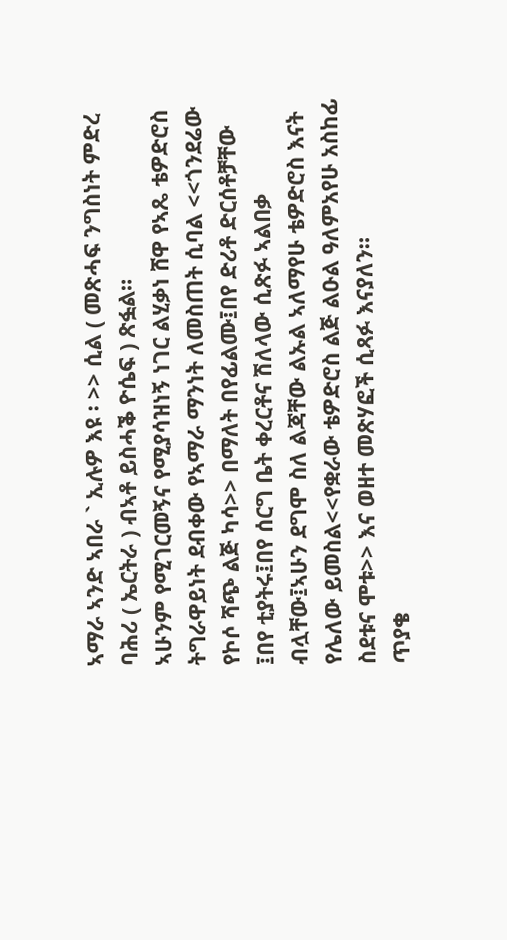ኣማራ ኣንድ ኣበራ ` ኢሉዎ እዩ ፡ >> ሲል ( መጽሓፍ ንግስነት ምድረ ባሕሪ ( ኤርትራ ) ብኣቶ ይስሓቕ ዮሴፍ ) ጽፏል።
ኣሁንም የሚገርመኝና የሚያሳዝነኝ ነገር ልሂቃነ ሸዋ የኣጼ ቴዎድሮስ ትግራዋይነት ደብቀው የኣማራ ማንነት ለመስጠት ሲባል <<ጎንደሬው የኮሶ ሻጭ ልጅ ካሳ>> በማለት በየፊልሙ፤በየ ድሪቶ ድርሰቶቻቸው ፤በየ ቲያትሩ፤በየ ሰርግ ቤት ቀረርቶና ሽለላው ሲጽፉ ኣልበቃ ብሏቸው፤ኣሁን ደግሞ ስለ ልጃቸው ልኡል ኣለማየሁ ቴዎድሮስ እናት የሌለው ይመስል<<የቋራው ቴዎድሮስ ልጅ ልዑል ዓለምአየሁ አስከፊ ስደቱና ሞቱ>> እና ወዘተ መጽሃፎች ሲጻፉ እናያለን።
ጥያቄ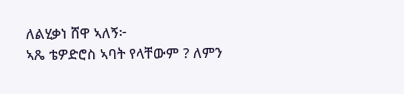ለልሂቃነ ሸዋ ኣለኝ፦
ኣጼ ቴዎድሮስ ኣባት የላቸውም ? ለምን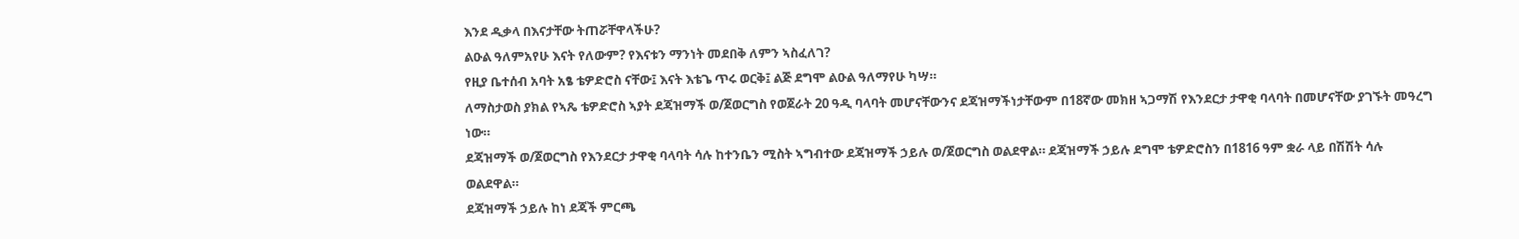እንደ ዲቃላ በእናታቸው ትጠሯቸዋላችሁ?
ልዑል ዓለምአየሁ እናት የለውም? የእናቱን ማንነት መደበቅ ለምን ኣስፈለገ?
የዚያ ቤተሰብ አባት አፄ ቴዎድሮስ ናቸው፤ እናት እቴጌ ጥሩ ወርቅ፤ ልጅ ደግሞ ልዑል ዓለማየሁ ካሣ።
ለማስታወስ ያክል የኣጼ ቴዎድሮስ ኣያት ደጃዝማች ወ/ጀወርግስ የወጀራት 20 ዓዲ ባላባት መሆናቸውንና ደጃዝማችነታቸውም በ18ኛው መክዘ ኣጋማሽ የእንደርታ ታዋቂ ባላባት በመሆናቸው ያገኙት መዓረግ ነው።
ደጃዝማች ወ/ጀወርግስ የእንደርታ ታዋቂ ባላባት ሳሉ ከተንቤን ሚስት ኣግብተው ደጃዝማች ኃይሉ ወ/ጀወርግስ ወልደዋል። ደጃዝማች ኃይሉ ደግሞ ቴዎድሮስን በ1816 ዓም ቋራ ላይ በሽሽት ሳሉ ወልደዋል።
ደጃዝማች ኃይሉ ከነ ደጃች ምርጫ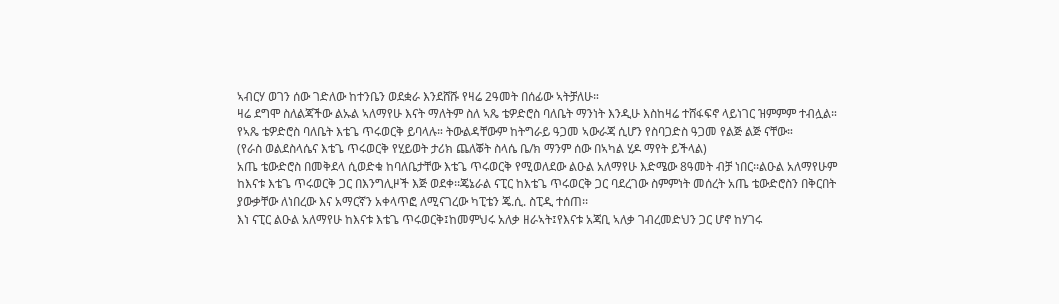ኣብርሃ ወገን ሰው ገድለው ከተንቤን ወደቋራ እንደሸሹ የዛሬ 2ዓመት በሰፊው ኣትቻለሁ።
ዛሬ ደግሞ ስለልጃችው ልኡል ኣለማየሁ እናት ማለትም ስለ ኣጼ ቴዎድሮስ ባለቤት ማንነት እንዲሁ እስከዛሬ ተሸፋፍኖ ላይነገር ዝምምም ተብሏል።
የኣጼ ቴዎድሮስ ባለቤት እቴጌ ጥሩወርቅ ይባላሉ። ትውልዳቸውም ከትግራይ ዓጋመ ኣውራጃ ሲሆን የስባጋድስ ዓጋመ የልጅ ልጅ ናቸው።
(የራስ ወልደስላሴና እቴጌ ጥሩወርቅ የሂይወት ታሪክ ጨለቖት ስላሴ ቤ/ክ ማንም ሰው በኣካል ሂዶ ማየት ይችላል)
አጤ ቴውድሮስ በመቅደላ ሲወድቁ ከባለቤታቸው እቴጌ ጥሩወርቅ የሚወለደው ልዑል አለማየሁ እድሜው 8ዓመት ብቻ ነበር፡፡ልዑል አለማየሁም ከእናቱ እቴጌ ጥሩወርቅ ጋር በእንግሊዞች እጅ ወደቀ፡፡ጄኔራል ናፒር ከእቴጌ ጥሩወርቅ ጋር ባደረገው ስምምነት መሰረት አጤ ቴውድሮስን በቅርበት ያውቃቸው ለነበረው እና አማርኛን አቀላጥፎ ለሚናገረው ካፒቴን ጄ.ሲ. ስፒዲ ተሰጠ፡፡
እነ ናፒር ልዑል አለማየሁ ከእናቱ እቴጌ ጥሩወርቅ፤ከመምህሩ አለቃ ዘራኣት፤የእናቱ አጃቢ ኣለቃ ገብረመድህን ጋር ሆኖ ከሃገሩ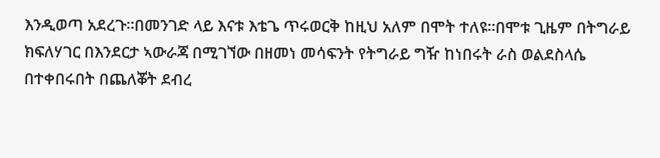እንዲወጣ አደረጉ፡፡በመንገድ ላይ እናቱ እቴጌ ጥሩወርቅ ከዚህ አለም በሞት ተለዩ፡፡በሞቱ ጊዜም በትግራይ ክፍለሃገር በእንደርታ ኣውራጃ በሚገኘው በዘመነ መሳፍንት የትግራይ ግዥ ከነበሩት ራስ ወልደስላሴ በተቀበሩበት በጨለቖት ደብረ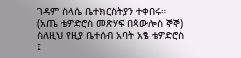ገዳም ስላሴ ቤተክርስትያን ተቀበሩ።
(አጤ ቴዎድሮስ መጽሃፍ በጳውሎስ ኞኞ)
ስለዚህ የዚያ ቤተሰብ አባት አፄ ቴዎድሮስ ፤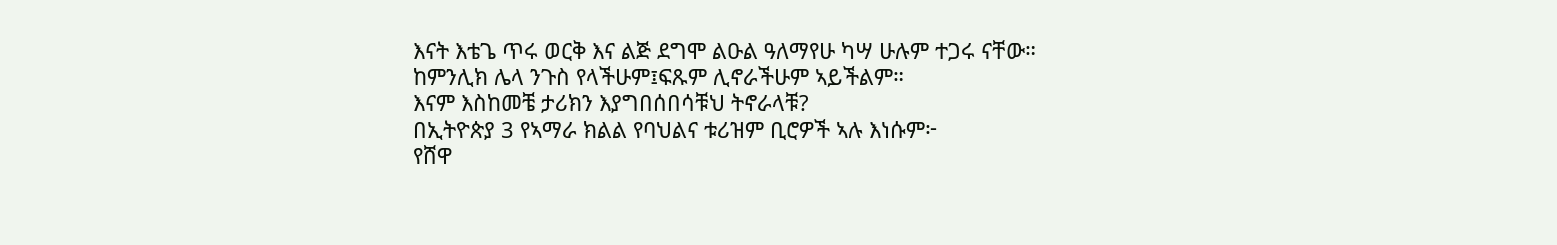እናት እቴጌ ጥሩ ወርቅ እና ልጅ ደግሞ ልዑል ዓለማየሁ ካሣ ሁሉም ተጋሩ ናቸው።
ከምንሊክ ሌላ ንጉስ የላችሁም፤ፍጹም ሊኖራችሁም ኣይችልም።
እናም እስከመቼ ታሪክን እያግበሰበሳቹህ ትኖራላቹ?
በኢትዮጵያ 3 የኣማራ ክልል የባህልና ቱሪዝም ቢሮዎች ኣሉ እነሱም፦
የሸዋ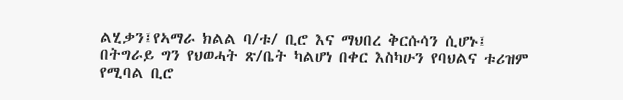ልሂቃን፤የኣማራ ክልል ባ/ቱ/ ቢሮ እና ማህበረ ቅርሱሳን ሲሆኑ፤
በትግራይ ግን የህወሓት ጽ/ቤት ካልሆነ በቀር እስካሁን የባህልና ቱሪዝም የሚባል ቢሮ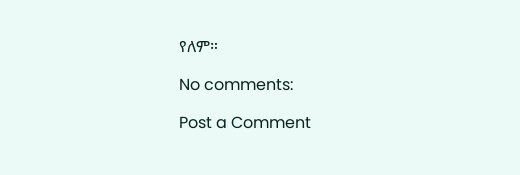የለም።

No comments:

Post a Comment